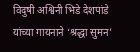विदुषी अश्विनी भिडे देशपांडे यांच्या गायनाने ‘श्रद्धा सुमन’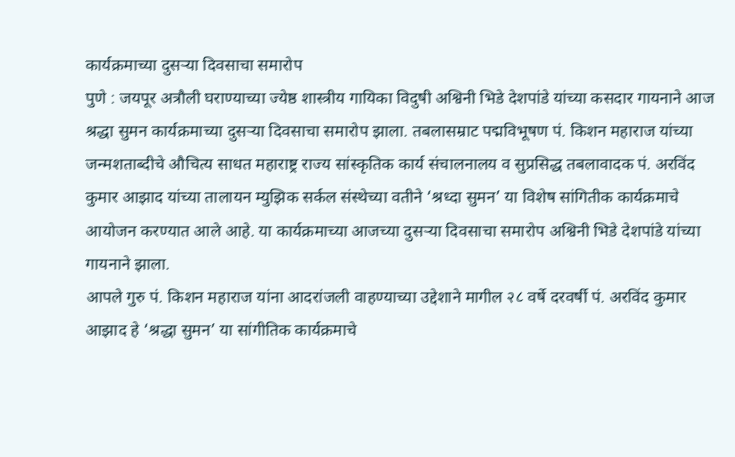कार्यक्रमाच्या दुसऱ्या दिवसाचा समारोप
पुणे : जयपूर अत्रौली घराण्याच्या ज्येष्ठ शास्त्रीय गायिका विदुषी अश्विनी भिडे देशपांडे यांच्या कसदार गायनाने आज श्रद्धा सुमन कार्यक्रमाच्या दुसऱ्या दिवसाचा समारोप झाला. तबलासम्राट पद्मविभूषण पं. किशन महाराज यांच्या जन्मशताब्दीचे औचित्य साधत महाराष्ट्र राज्य सांस्कृतिक कार्य संचालनालय व सुप्रसिद्ध तबलावादक पं. अरविंद कुमार आझाद यांच्या तालायन म्युझिक सर्कल संस्थेच्या वतीने ‘श्रध्दा सुमन’ या विशेष सांगितीक कार्यक्रमाचे आयोजन करण्यात आले आहे. या कार्यक्रमाच्या आजच्या दुसऱ्या दिवसाचा समारोप अश्विनी भिडे देशपांडे यांच्या गायनाने झाला.
आपले गुरु पं. किशन महाराज यांना आदरांजली वाहण्याच्या उद्देशाने मागील २८ वर्षे दरवर्षी पं. अरविंद कुमार आझाद हे ‘श्रद्धा सुमन’ या सांगीतिक कार्यक्रमाचे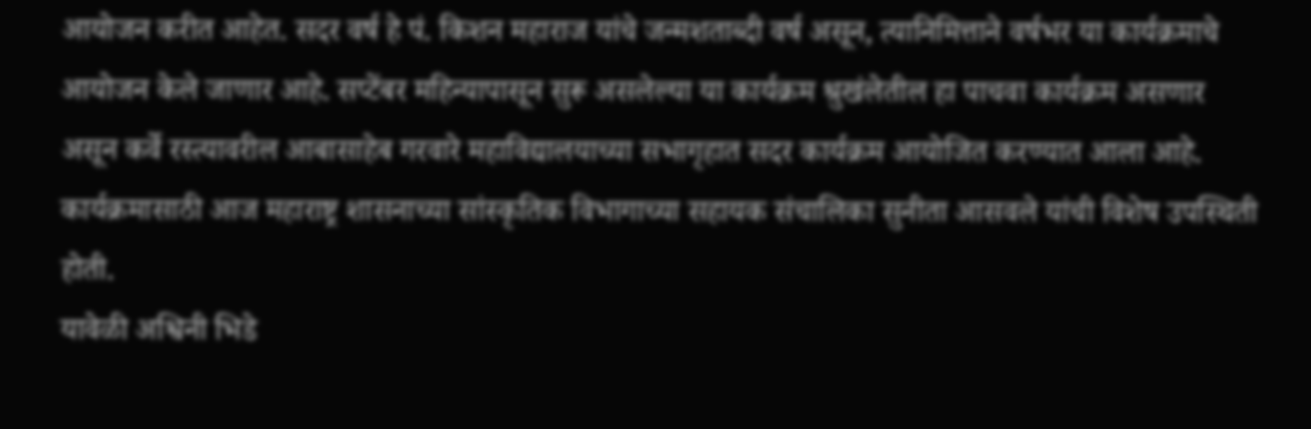आयोजन करीत आहेत. सदर वर्ष हे पं. किशन महाराज यांचे जन्मशताब्दी वर्ष असून, त्यानिमित्ताने वर्षभर या कार्यक्रमाचे आयोजन केले जाणार आहे. सप्टेंबर महिन्यापासून सुरू असलेल्या या कार्यक्रम श्रुखंलेतील हा पाचवा कार्यक्रम असणार असून कर्वे रस्त्यावरील आबासाहेब गरवारे महाविद्यालयाच्या सभागृहात सदर कार्यक्रम आयोजित करण्यात आला आहे. कार्यक्रमासाठी आज महाराष्ट्र शासनाच्या सांस्कृतिक विभागाच्या सहायक संचालिका सुनीता आसवले यांची विशेष उपस्थिती होती.
यावेळी अश्विनी भिडे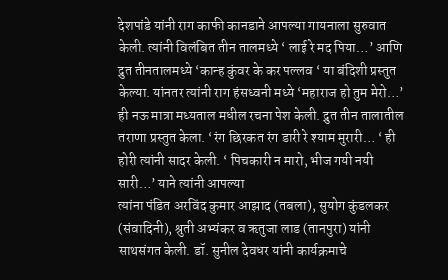देशपांडे यांनी राग काफी कानडाने आपल्या गायनाला सुरुवात केली. त्यांनी विलंबित तीन तालमध्ये ‘ लाई रे मद पिया…’ आणि द्रुत तीनतालमध्ये ‘कान्ह कुंवर के कर पल्लव ‘ या बंदिशी प्रस्तुत केल्या. यांनतर त्यांनी राग हंसध्वनी मध्ये ‘महाराज हो तुम मेरो…’ ही नऊ मात्रा मध्यताल मधील रचना पेश केली. द्रुत तीन तालातील तराणा प्रस्तुत केला. ‘रंग छिरकत रंग डारी रे श्याम मुरारी… ‘ ही होरी त्यांनी सादर केली. ‘ पिचकारी न मारो, भीज गयी नयी सारी…’ याने त्यांनी आपल्या
त्यांना पंडित अरविंद कुमार आझाद (तबला), सुयोग कुंडलकर (संवादिनी), श्रुती अभ्यंकर व ऋतुजा लाड (तानपुरा) यांनी साथसंगत केली. डॉ. सुनील देवधर यांनी कार्यक्रमाचे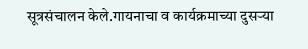सूत्रसंचालन केले.गायनाचा व कार्यक्रमाच्या दुसऱ्या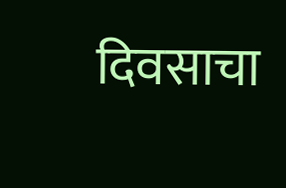दिवसाचा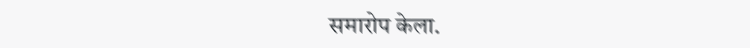समारोप केला.